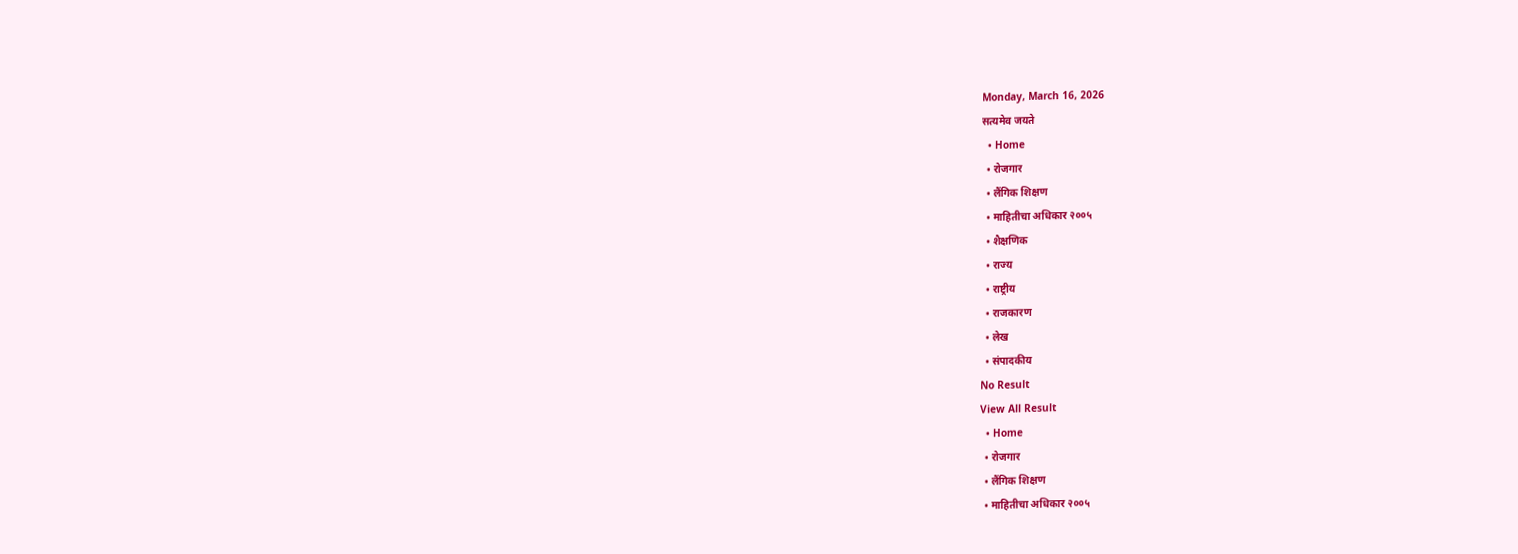Monday, March 16, 2026
सत्यमेव जयते
  • Home
  • रोजगार
  • लैंगिक शिक्षण
  • माहितीचा अधिकार २००५
  • शैक्षणिक
  • राज्य
  • राष्ट्रीय
  • राजकारण
  • लेख
  • संपादकीय
No Result
View All Result
  • Home
  • रोजगार
  • लैंगिक शिक्षण
  • माहितीचा अधिकार २००५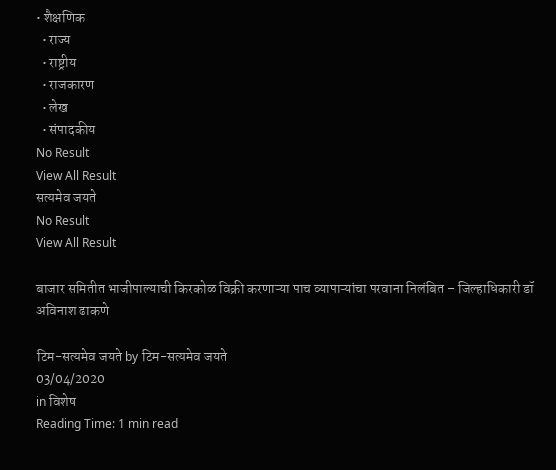• शैक्षणिक
  • राज्य
  • राष्ट्रीय
  • राजकारण
  • लेख
  • संपादकीय
No Result
View All Result
सत्यमेव जयते
No Result
View All Result

बाजार समितीत भाजीपाल्याची किरकोळ विक्री करणाऱ्या पाच व्यापाऱ्यांचा परवाना निलंबित – जिल्हाधिकारी डॉ अविनाश ढाकणे

टिम-सत्यमेव जयते by टिम-सत्यमेव जयते
03/04/2020
in विशेष
Reading Time: 1 min read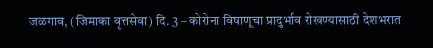जळगाव, (जिमाका वृत्तसेवा) दि. 3 – कोरोना विषाणूचा प्रादुर्भाव रोखण्यासाठी देशभरात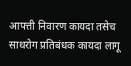आपत्ती निवारण कायदा तसेच साथरोग प्रतिबंधक कायदा लागू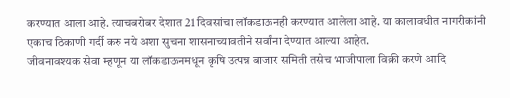करण्यात आला आहे. त्याचबरोबर देशात 21 दिवसांचा लॉकडाऊनही करण्यात आलेला आहे. या कालावधीत नागरीकांनी एकाच ठिकाणी गर्दी करु नये अशा सुचना शासनाच्यावतीने सर्वांना देण्यात आल्या आहेत.
जीवनावश्यक सेवा म्हणून या लॉकडाऊनमधून कृषि उत्पन्न बाजार समिती तसेच भाजीपाला विक्री करणे आदि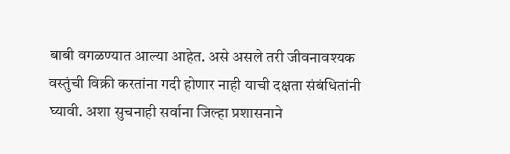बाबी वगळण्यात आल्या आहेत. असे असले तरी जीवनावश्यक वस्तुंची विक्री करतांना गदी होणार नाही याची दक्षता संबंधितांनी घ्यावी. अशा सुचनाही सर्वाना जिल्हा प्रशासनाने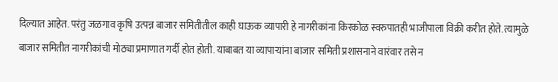दिल्यात आहेत. परंतु जळगाव कृषि उत्पन्न बाजार समितीतील काही घाऊक व्यापारी हे नागरीकांना किरकोळ स्वरुपातही भाजीपाला विक्री करीत होते. त्यामुळे बाजार समितीत नागरीकांची मोठ्या प्रमाणात गर्दी होत होती. याबाबत या व्यापाऱ्यांना बाजार समिती प्रशासनाने वारंवार तसे न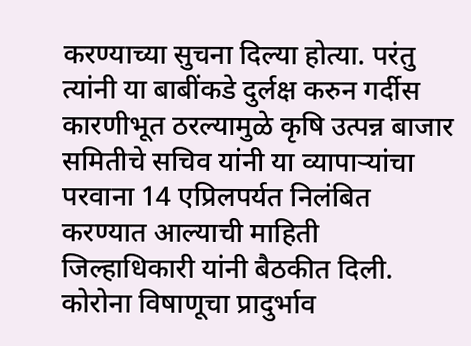करण्याच्या सुचना दिल्या होत्या. परंतु त्यांनी या बाबींकडे दुर्लक्ष करुन गर्दीस कारणीभूत ठरल्यामुळे कृषि उत्पन्न बाजार समितीचे सचिव यांनी या व्यापाऱ्यांचा परवाना 14 एप्रिलपर्यत निलंबित करण्यात आल्याची माहिती जिल्हाधिकारी यांनी बैठकीत दिली.
कोरोना विषाणूचा प्रादुर्भाव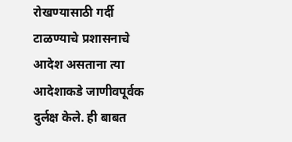रोखण्यासाठी गर्दी टाळण्याचे प्रशासनाचे आदेश असताना त्या आदेशाकडे जाणीवपूर्वक दुर्लक्ष केले. ही बाबत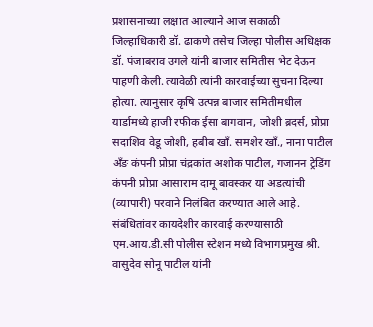प्रशासनाच्या लक्षात आल्याने आज सकाळी जिल्हाधिकारी डॉ. ढाकणे तसेच जिल्हा पोलीस अधिक्षक डॉ. पंजाबराव उगले यांनी बाजार समितीस भेट देऊन पाहणी केली. त्यावेळी त्यांनी कारवाईच्या सुचना दिल्या होत्या. त्यानुसार कृषि उत्पन्न बाजार समितीमधील यार्डामध्ये हाजी रफीक ईसा बागवान, जोशी ब्रदर्स, प्रोप्रा सदाशिव वेडू जोशी, हबीब खाँ. समशेर खाँ., नाना पाटील अँङ कंपनी प्रोप्रा चंद्रकांत अशोक पाटील, गजानन ट्रेडिंग कंपनी प्रोप्रा आसाराम दामू बावस्कर या अडत्यांची (व्यापारी) परवाने निलंबित करण्यात आले आहे. संबंधितांवर कायदेशीर कारवाई करण्यासाठी एम.आय.डी.सी पोलीस स्टेशन मध्ये विभागप्रमुख श्री. वासुदेव सोनू पाटील यांनी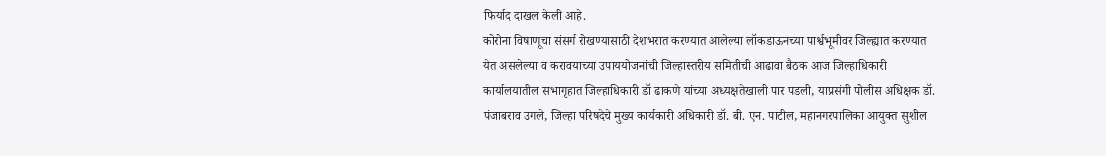फिर्याद दाखल केली आहे.
कोरोना विषाणूचा संसर्ग रोखण्यासाठी देशभरात करण्यात आलेल्या लॉकडाऊनच्या पार्श्वभूमीवर जिल्ह्यात करण्यात येत असलेल्या व करावयाच्या उपाययोजनांची जिल्हास्तरीय समितीची आढावा बैठक आज जिल्हाधिकारी कार्यालयातील सभागृहात जिल्हाधिकारी डॉ ढाकणे यांच्या अध्यक्षतेखाली पार पडली, याप्रसंगी पोलीस अधिक्षक डॉ. पंजाबराव उगले, जिल्हा परिषदेचे मुख्य कार्यकारी अधिकारी डॉ. बी. एन. पाटील, महानगरपालिका आयुक्त सुशील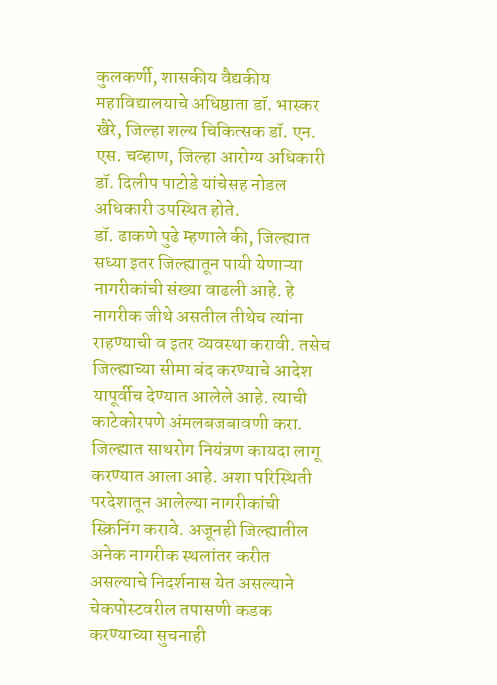कुलकर्णी, शासकीय वैद्यकीय महाविद्यालयाचे अधिष्ठाता डॉ. भास्कर खैरे, जिल्हा शल्य चिकित्सक डॉ. एन. एस. चव्हाण, जिल्हा आरोग्य अधिकारी डॉ. दिलीप पाटोडे यांचेसह नोडल अधिकारी उपस्थित होते.
डॉ. ढाकणे पुढे म्हणाले की, जिल्ह्यात सध्या इतर जिल्ह्यातून पायी येणाऱ्या नागरीकांची संख्या वाढली आहे. हे नागरीक जीथे असतील तीथेच त्यांना राहण्याची व इतर व्यवस्था करावी. तसेच जिल्ह्याच्या सीमा बंद करण्याचे आदेश यापूर्वीच देण्यात आलेले आहे. त्याची काटेकोरपणे अंमलबजबावणी करा. जिल्ह्यात साथरोग नियंत्रण कायदा लागू करण्यात आला आहे. अशा परिस्थिती परदेशातून आलेल्या नागरीकांची स्क्रिनिंग करावे. अजूनही जिल्ह्यातील अनेक नागरीक स्थलांतर करीत असल्याचे निदर्शनास येत असल्याने चेकपोस्टवरील तपासणी कडक करण्याच्या सुचनाही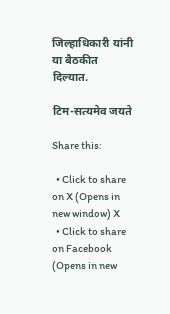जिल्हाधिकारी यांनी या बैठकीत दिल्यात.

टिम-सत्यमेव जयते

Share this:

  • Click to share on X (Opens in new window) X
  • Click to share on Facebook (Opens in new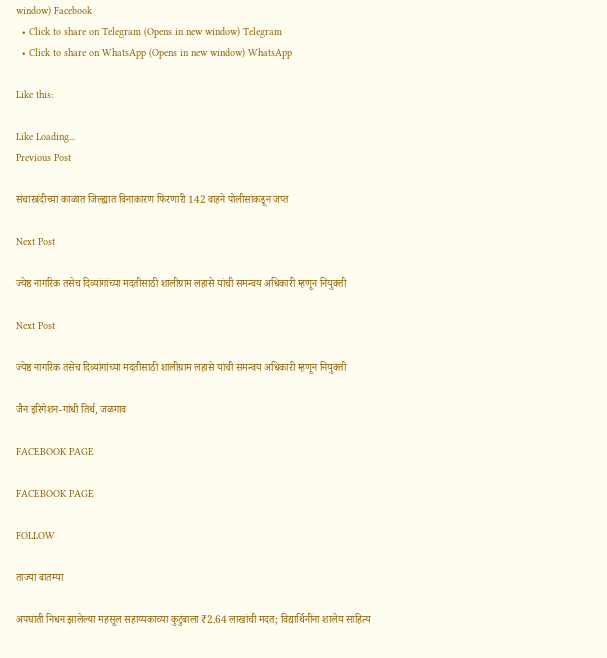window) Facebook
  • Click to share on Telegram (Opens in new window) Telegram
  • Click to share on WhatsApp (Opens in new window) WhatsApp

Like this:

Like Loading...
Previous Post

संचारबंदीच्या काळात जिल्ह्यात विनाकारण फिरणारी 142 वाहने पोलीसांकडून जप्त

Next Post

ज्येष्ठ नागरिक तसेच दिव्यांगांच्या मदतीसाठी शालीग्राम लहासे यांची समन्वय अधिकारी म्हणून नियुक्ती

Next Post

ज्येष्ठ नागरिक तसेच दिव्यांगांच्या मदतीसाठी शालीग्राम लहासे यांची समन्वय अधिकारी म्हणून नियुक्ती

जैन इरिगेशन-गांधी तिर्थ, जळगाव

FACEBOOK PAGE

FACEBOOK PAGE

FOLLOW

ताज्या बातम्या

अपघाती निधन झालेल्या महसूल सहाय्यकाच्या कुटुंबाला ₹2.64 लाखांची मदत; विद्यार्थिनींना शालेय साहित्य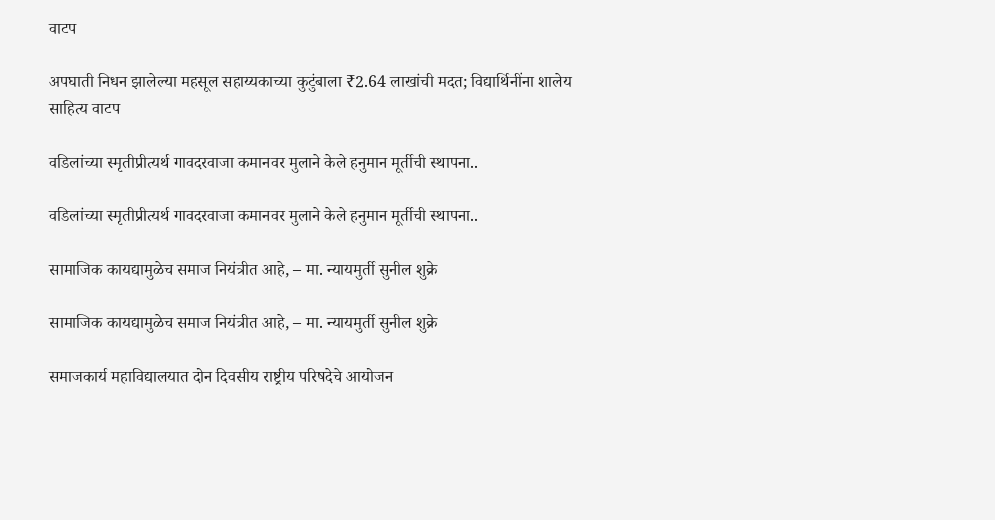वाटप

अपघाती निधन झालेल्या महसूल सहाय्यकाच्या कुटुंबाला ₹2.64 लाखांची मदत; विद्यार्थिनींना शालेय साहित्य वाटप

वडिलांच्या स्मृतीप्रीत्यर्थ गावदरवाजा कमानवर मुलाने केले हनुमान मूर्तीची स्थापना..

वडिलांच्या स्मृतीप्रीत्यर्थ गावदरवाजा कमानवर मुलाने केले हनुमान मूर्तीची स्थापना..

सामाजिक कायद्यामुळेच समाज नियंत्रीत आहे, – मा. न्यायमुर्ती सुनील शुक्रे

सामाजिक कायद्यामुळेच समाज नियंत्रीत आहे, – मा. न्यायमुर्ती सुनील शुक्रे

समाजकार्य महाविद्यालयात दोन दिवसीय राष्ट्रीय परिषदेचे आयोजन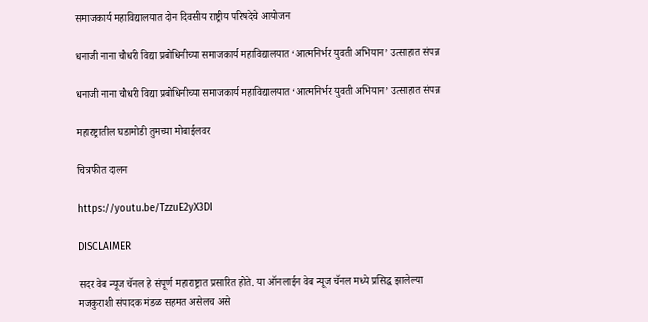समाजकार्य महाविद्यालयात दोन दिवसीय राष्ट्रीय परिषदेचे आयोजन

धनाजी नाना चौधरी विद्या प्रबोधिनीच्या समाजकार्य महाविद्यालयात ‘आत्मनिर्भर युवती अभियान’ उत्साहात संपन्न

धनाजी नाना चौधरी विद्या प्रबोधिनीच्या समाजकार्य महाविद्यालयात ‘आत्मनिर्भर युवती अभियान’ उत्साहात संपन्न

महारष्ट्रातील घडामोडी तुमच्या मोबाईलवर

चित्रफीत दालन

https://youtu.be/TzzuE2yX3DI

DISCLAIMER

सदर वेब न्यूज चॅनल हे संपूर्ण महाराष्ट्रात प्रसारित होते. या ऑनलाईन वेब न्यूज चॅनल मध्ये प्रसिद्ध झालेल्या मजकुराशी संपादक मंडळ सहमत असेलच असे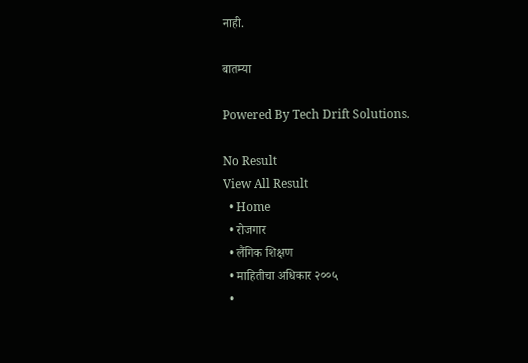नाही.

बातम्या

Powered By Tech Drift Solutions.

No Result
View All Result
  • Home
  • रोजगार
  • लैंगिक शिक्षण
  • माहितीचा अधिकार २००५
  •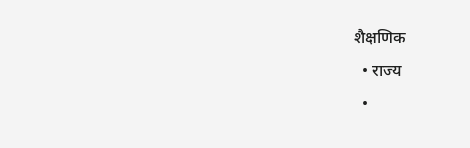शैक्षणिक
  • राज्य
  •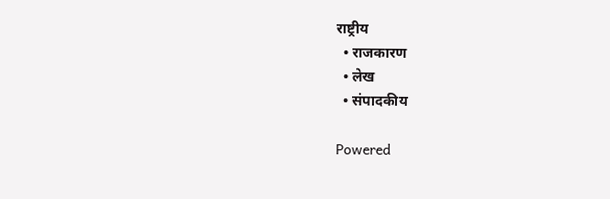राष्ट्रीय
  • राजकारण
  • लेख
  • संपादकीय

Powered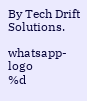By Tech Drift Solutions.

whatsapp-logo
%d